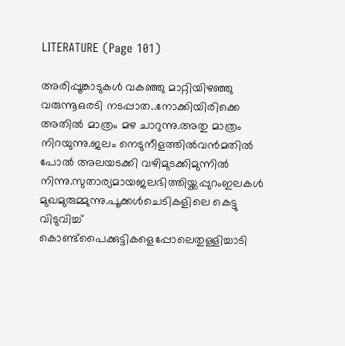LITERATURE (Page 101)

അരിപ്പൂങ്കാടുകൾ വകഞ്ഞു മാറ്റിയിഴഞ്ഞു വരുന്നൂഒരടി നടപ്പാത..നോക്കിയിരിക്കെ അതിൽ മാത്രം മഴ ചാറുന്നു.അതു മാത്രം നിറയുന്നു.ജലം നെടുനീളത്തിൽവൻമതിൽ പോൽ അലയടക്കി വഴിമുടക്കിമുന്നിൽ നിന്നു.സുതാര്യമായജലഭിത്തിയ്ക്കപ്പുറംഇലകൾ മുഖമുരുമ്മുന്നു.പൂക്കൾചെടികളിലെ കെട്ടു വിടുവിച്ച് കൊണ്ട്പൈക്കുട്ടികളെപ്പോലെതുള്ളിച്ചാടി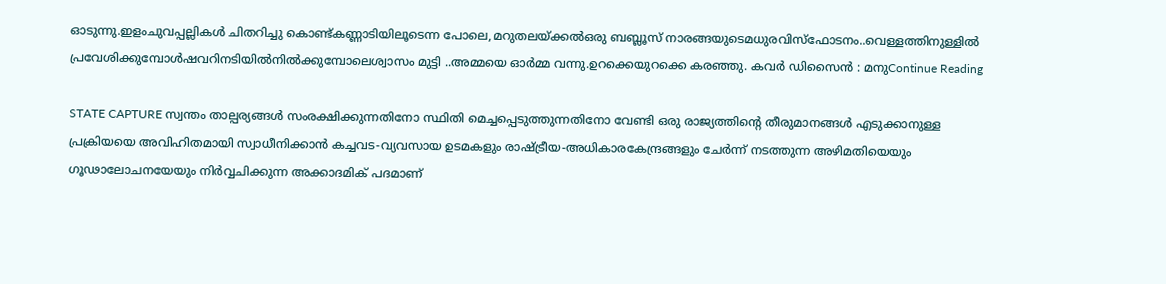ഓടുന്നു.ഇളംചുവപ്പല്ലികൾ ചിതറിച്ചു കൊണ്ട്കണ്ണാടിയിലൂടെന്ന പോലെ,മറുതലയ്ക്കൽഒരു ബബ്ലൂസ് നാരങ്ങയുടെമധുരവിസ്ഫോടനം..വെള്ളത്തിനുള്ളിൽ പ്രവേശിക്കുമ്പോൾഷവറിനടിയിൽനിൽക്കുമ്പോലെശ്വാസം മുട്ടി ..അമ്മയെ ഓർമ്മ വന്നു.ഉറക്കെയുറക്കെ കരഞ്ഞു. കവർ ഡിസൈൻ : മനുContinue Reading

STATE CAPTURE സ്വന്തം താല്പര്യങ്ങൾ സംരക്ഷിക്കുന്നതിനോ സ്ഥിതി മെച്ചപ്പെടുത്തുന്നതിനോ വേണ്ടി ഒരു രാജ്യത്തിന്റെ തീരുമാനങ്ങൾ എടുക്കാനുള്ള പ്രക്രിയയെ അവിഹിതമായി സ്വാധീനിക്കാൻ കച്ചവട-വ്യവസായ ഉടമകളും രാഷ്ട്രീയ-അധികാരകേന്ദ്രങ്ങളും ചേർന്ന് നടത്തുന്ന അഴിമതിയെയും ഗൂഢാലോചനയേയും നിർവ്വചിക്കുന്ന അക്കാദമിക് പദമാണ്‌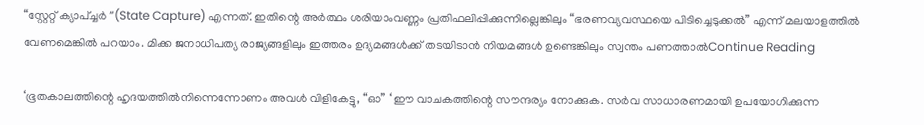“സ്റ്റേറ്റ് ക്യാപ്ച്ചർ “(State Capture) എന്നത്. ഇതിന്റെ അർത്ഥം ശരിയാംവണ്ണം പ്രതിഫലിപ്പിക്കുന്നില്ലെങ്കിലും “ഭരണവ്യവസ്ഥയെ പിടിച്ചെടുക്കൽ” എന്ന് മലയാളത്തിൽ വേണമെങ്കിൽ പറയാം. മിക്ക ജനാധിപത്യ രാജ്യങ്ങളിലും ഇത്തരം ഉദ്യമങ്ങൾക്ക് തടയിടാൻ നിയമങ്ങൾ ഉണ്ടെങ്കിലും സ്വന്തം പണത്താൽContinue Reading

‘ഭൂതകാലത്തിന്റെ ഹൃദയത്തിൽനിന്നെന്നോണം അവൾ വിളികേട്ടു, “ഓ” ‘ ഈ വാചകത്തിന്റെ സൗന്ദര്യം നോക്കുക. സർവ സാധാരണമായി ഉപയോഗിക്കുന്ന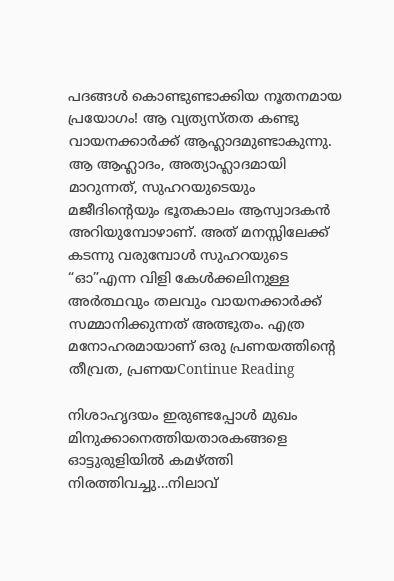പദങ്ങൾ കൊണ്ടുണ്ടാക്കിയ നൂതനമായ പ്രയോഗം! ആ വ്യത്യസ്തത കണ്ടു വായനക്കാർക്ക് ആഹ്ലാദമുണ്ടാകുന്നു. ആ ആഹ്ലാദം, അത്യാഹ്ലാദമായി മാറുന്നത്, സുഹറയുടെയും മജീദിന്റെയും ഭൂതകാലം ആസ്വാദകൻ അറിയുമ്പോഴാണ്. അത് മനസ്സിലേക്ക് കടന്നു വരുമ്പോൾ സുഹറയുടെ “ഓ”എന്ന വിളി കേൾക്കലിനുള്ള അർത്ഥവും തലവും വായനക്കാർക്ക് സമ്മാനിക്കുന്നത് അത്ഭുതം. എത്ര മനോഹരമായാണ് ഒരു പ്രണയത്തിന്റെ തീവ്രത, പ്രണയContinue Reading

നിശാഹൃദയം ഇരുണ്ടപ്പോൾ മുഖം മിനുക്കാനെത്തിയതാരകങ്ങളെ ഓട്ടുരുളിയിൽ കമഴ്ത്തി നിരത്തിവച്ചു…നിലാവ്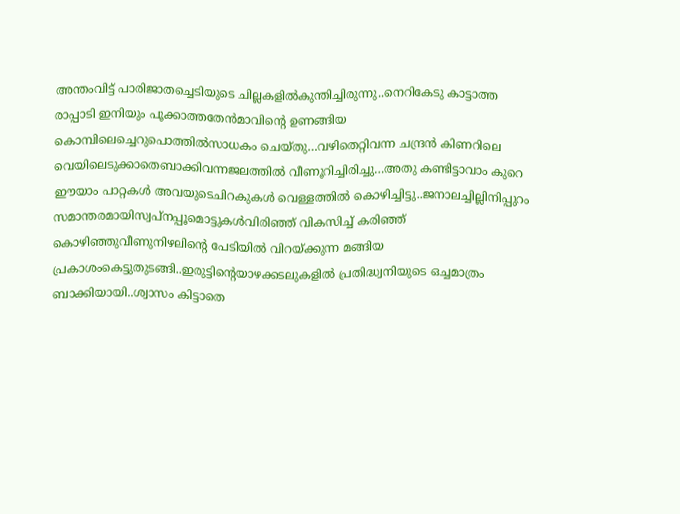അന്തംവിട്ട് പാരിജാതച്ചെടിയുടെ ചില്ലകളിൽകുന്തിച്ചിരുന്നു..നെറികേടു കാട്ടാത്ത രാപ്പാടി ഇനിയും പൂക്കാത്തതേൻമാവിന്റെ ഉണങ്ങിയ കൊമ്പിലെച്ചെറുപൊത്തിൽസാധകം ചെയ്തു…വഴിതെറ്റിവന്ന ചന്ദ്രൻ കിണറിലെ വെയിലെടുക്കാതെബാക്കിവന്നജലത്തിൽ വീണൂറിച്ചിരിച്ചു…അതു കണ്ടിട്ടാവാം കുറെ ഈയാം പാറ്റകൾ അവയുടെചിറകുകൾ വെള്ളത്തിൽ കൊഴിച്ചിട്ടു..ജനാലച്ചില്ലിനിപ്പുറം സമാന്തരമായിസ്വപ്നപ്പൂമൊട്ടുകൾവിരിഞ്ഞ് വികസിച്ച് കരിഞ്ഞ് കൊഴിഞ്ഞുവീണുനിഴലിന്റെ പേടിയിൽ വിറയ്ക്കുന്ന മങ്ങിയ പ്രകാശംകെട്ടുതുടങ്ങി..ഇരുട്ടിന്റെയാഴക്കടലുകളിൽ പ്രതിദ്ധ്വനിയുടെ ഒച്ചമാത്രം ബാക്കിയായി..ശ്വാസം കിട്ടാതെ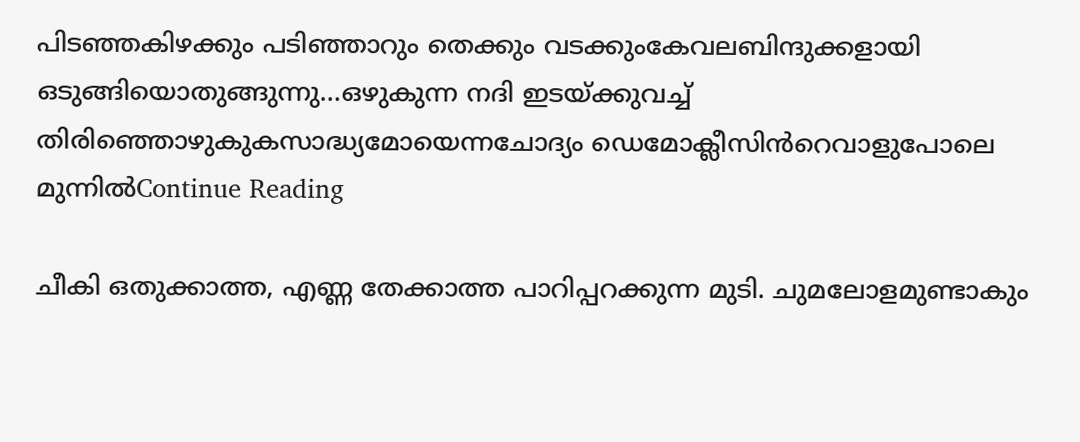പിടഞ്ഞകിഴക്കും പടിഞ്ഞാറും തെക്കും വടക്കുംകേവലബിന്ദുക്കളായി ഒടുങ്ങിയൊതുങ്ങുന്നു…ഒഴുകുന്ന നദി ഇടയ്ക്കുവച്ച് തിരിഞ്ഞൊഴുകുകസാദ്ധ്യമോയെന്നചോദ്യം ഡെമോക്ലീസിൻറെവാളുപോലെ മുന്നിൽContinue Reading

ചീകി ഒതുക്കാത്ത, എണ്ണ തേക്കാത്ത പാറിപ്പറക്കുന്ന മുടി. ചുമലോളമുണ്ടാകും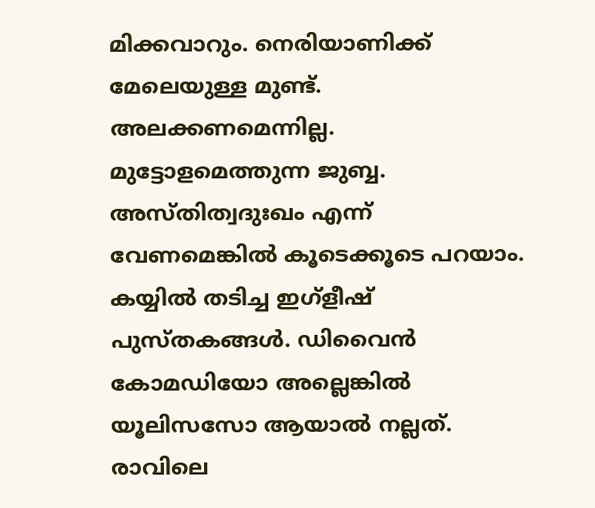മിക്കവാറും. നെരിയാണിക്ക് മേലെയുള്ള മുണ്ട്. അലക്കണമെന്നില്ല. മുട്ടോളമെത്തുന്ന ജുബ്ബ. അസ്തിത്വദുഃഖം എന്ന് വേണമെങ്കിൽ കൂടെക്കൂടെ പറയാം. കയ്യിൽ തടിച്ച ഇഗ്ളീഷ് പുസ്തകങ്ങൾ. ഡിവൈൻ കോമഡിയോ അല്ലെങ്കിൽ യൂലിസസോ ആയാൽ നല്ലത്. രാവിലെ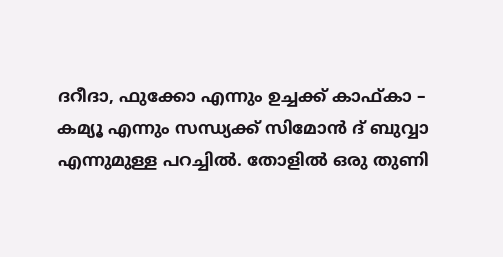ദറീദാ, ഫുക്കോ എന്നും ഉച്ചക്ക് കാഫ്‌കാ – കമ്യൂ എന്നും സന്ധ്യക്ക് സിമോൻ ദ് ബുവ്വാ എന്നുമുള്ള പറച്ചിൽ. തോളിൽ ഒരു തുണി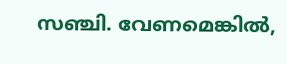സഞ്ചി. വേണമെങ്കിൽ,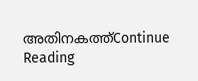അതിനകത്ത്Continue Reading